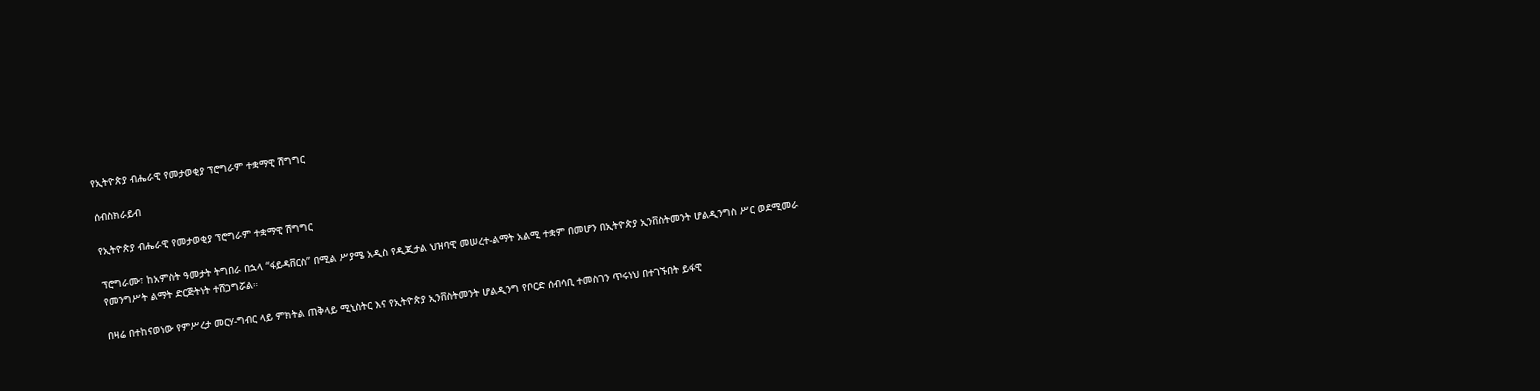የኢትዮጵያ ብሔራዊ የመታወቂያ ፕሮግራም ተቋማዊ ሽግግር

ሰብስክራይብ

የኢትዮጵያ ብሔራዊ የመታወቂያ ፕሮግራም ተቋማዊ ሽግግር

ፕሮግራሙ፣ ከአምስት ዓመታት ትግበራ በኋላ “ፋይዳቨርስ” በሚል ሥያሜ አዲስ የዲጂታል ህዝባዊ መሠረተ-ልማት አልሚ ተቋም በመሆን በኢትዮጵያ ኢንቨስትመንት ሆልዲንግስ ሥር ወደሚመራ የመንግሥት ልማት ድርጅትነት ተሸጋግሯል።

በዛሬ በተከናወነው የምሥረታ መርሃ-ግብር ላይ ምክትል ጠቅላይ ሚኒስትር እና የኢትዮጵያ ኢንቨስትመንት ሆልዲንግ የቦርድ ሰብሳቢ ተመስገን ጥሩነህ በተገኙበት ይፋዊ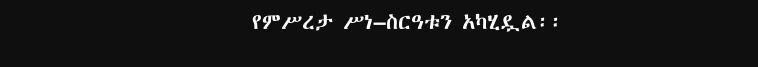የምሥረታ ሥነ–ስርዓቱን አካሂዷል፡፡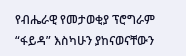የብሔራዊ የመታወቂያ ፕሮግራም “ፋይዳ” እስካሁን ያከናወናቸውን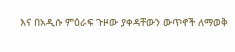እና በአዲሱ ምዕራፍ ጉዞው ያቀዳቸውን ውጥኖች ለማወቅ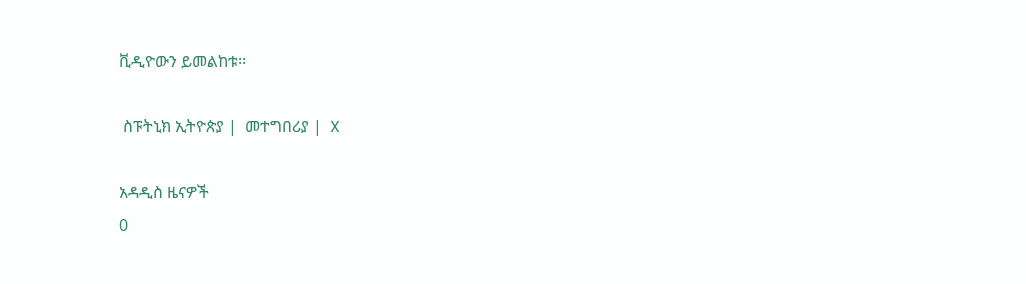ቪዲዮውን ይመልከቱ፡፡

 ስፑትኒክ ኢትዮጵያ |  መተግበሪያ |  X

አዳዲስ ዜናዎች
0